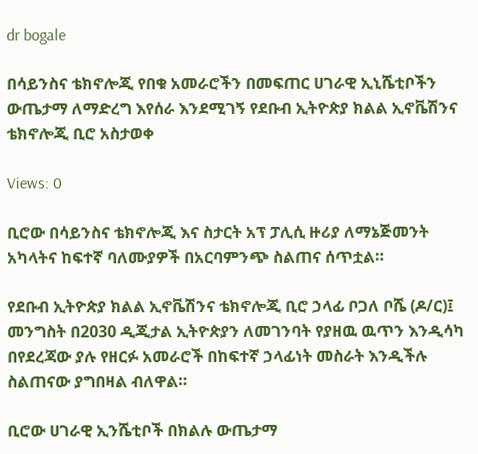dr bogale

በሳይንስና ቴክኖሎጂ የበቁ አመራሮችን በመፍጠር ሀገራዊ ኢኒሼቲቦችን ውጤታማ ለማድረግ እየሰራ እንደሚገኝ የደቡብ ኢትዮጵያ ክልል ኢኖቬሽንና ቴክኖሎጂ ቢሮ አስታወቀ

Views: 0

ቢሮው በሳይንስና ቴክኖሎጂ እና ስታርት አፕ ፓሊሲ ዙሪያ ለማኔጅመንት አካላትና ከፍተኛ ባለሙያዎች በአርባምንጭ ስልጠና ሰጥቷል።

የደቡብ ኢትዮጵያ ክልል ኢኖቬሽንና ቴክኖሎጂ ቢሮ ኃላፊ ቦጋለ ቦሼ (ዶ/ር)፤ መንግስት በ2030 ዲጂታል ኢትዮጵያን ለመገንባት የያዘዉ ዉጥን እንዲሳካ በየደረጃው ያሉ የዘርፉ አመራሮች በከፍተኛ ኃላፊነት መስራት እንዲችሉ ስልጠናው ያግበዛል ብለዋል።

ቢሮው ሀገራዊ ኢንሼቲቦች በክልሉ ውጤታማ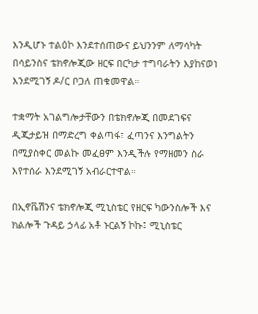እንዲሆኑ ተልዕኮ እንደተሰጠውና ይህንንም ለማሳካት በሳይንስና ቴክኖሎጂው ዘርፍ በርካታ ተግባራትን እያከናወነ እንደሚገኝ ዶ/ር ቦጋለ ጠቁመዋል።

ተቋማት አገልግሎታቸውን በቴክኖሎጂ በመደገፍና ዲጂታይዝ በማድረግ ቀልጣፋ፣ ፈጣንና እንግልትን በሚያስቀር መልኩ መፈፀም እንዲችሉ የማዘመን ስራ እየተሰራ እንደሚገኝ አብራርተዋል።

በኢኖቬሽንና ቴክኖሎጂ ሚኒስቴር የዘርፍ ካውንስሎች እና ክልሎች ጉዳይ ኃላፊ አቶ ኑርልኝ ኮኩ፤ ሚኒስቴር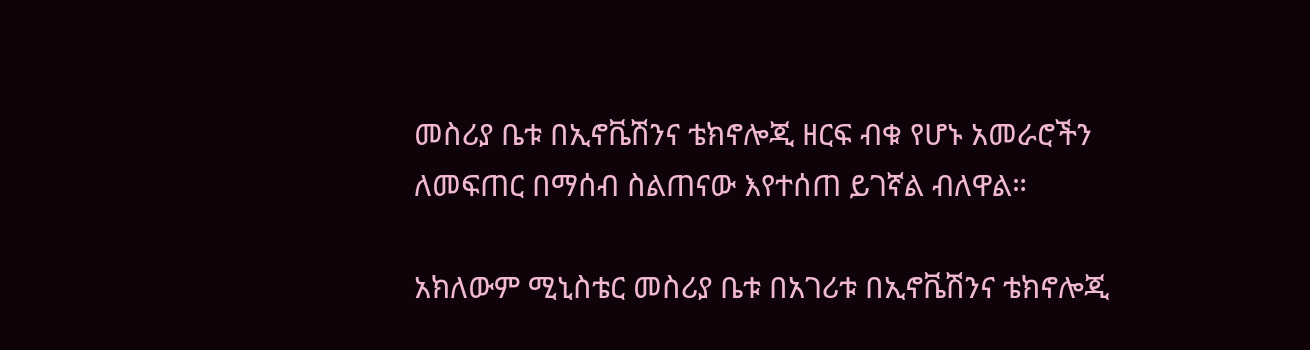መስሪያ ቤቱ በኢኖቬሽንና ቴክኖሎጂ ዘርፍ ብቁ የሆኑ አመራሮችን ለመፍጠር በማሰብ ስልጠናው እየተሰጠ ይገኛል ብለዋል።

አክለውም ሚኒስቴር መስሪያ ቤቱ በአገሪቱ በኢኖቬሽንና ቴክኖሎጂ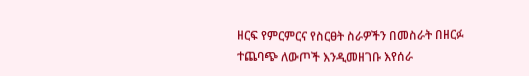ዘርፍ የምርምርና የስርፀት ስራዎችን በመስራት በዘርፉ ተጨባጭ ለውጦች እንዲመዘገቡ እየሰራ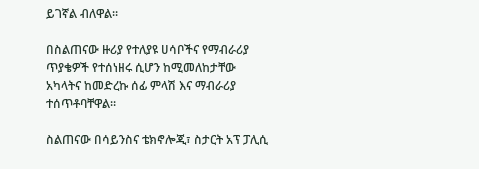ይገኛል ብለዋል።

በስልጠናው ዙሪያ የተለያዩ ሀሳቦችና የማብራሪያ ጥያቄዎች የተሰነዘሩ ሲሆን ከሚመለከታቸው አካላትና ከመድረኩ ሰፊ ምላሽ እና ማብራሪያ ተሰጥቶባቸዋል።

ስልጠናው በሳይንስና ቴክኖሎጂ፣ ስታርት አፕ ፓሊሲ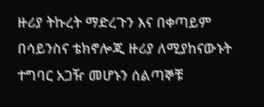ዙሪያ ትኩረት ማድረጉን እና በቀጣይም በሳይንስና ቴክኖሎጂ ዙሪያ ለሚያከናውኑት ተግባር አጋዥ መሆኑን ሰልጣኞቹ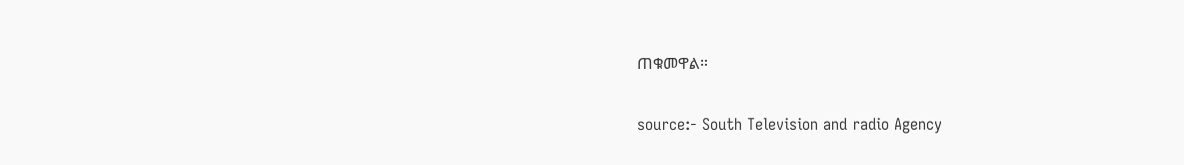ጠቁመዋል።

source:- South Television and radio Agency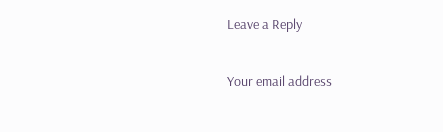Leave a Reply

Your email address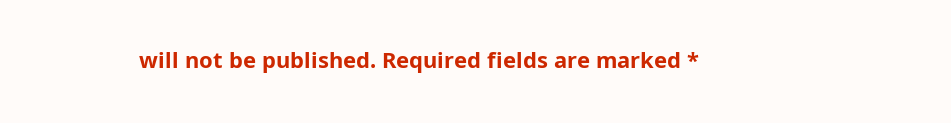will not be published. Required fields are marked *